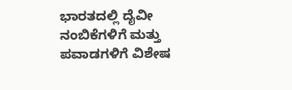ಭಾರತದಲ್ಲಿ ದೈವೀ ನಂಬಿಕೆಗಳಿಗೆ ಮತ್ತು ಪವಾಡಗಳಿಗೆ ವಿಶೇಷ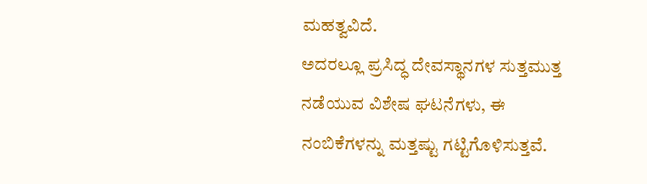ಮಹತ್ವವಿದೆ.
ಅದರಲ್ಲೂ ಪ್ರಸಿದ್ಧ ದೇವಸ್ಥಾನಗಳ ಸುತ್ತಮುತ್ತ ನಡೆಯುವ ವಿಶೇಷ ಘಟನೆಗಳು, ಈ ನಂಬಿಕೆಗಳನ್ನು ಮತ್ತಷ್ಟು ಗಟ್ಟಿಗೊಳಿಸುತ್ತವೆ.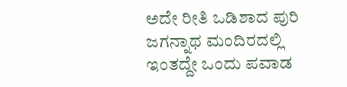ಅದೇ ರೀತಿ ಒಡಿಶಾದ ಪುರಿ ಜಗನ್ನಾಥ ಮಂದಿರದಲ್ಲಿ ಇಂತದ್ದೇ ಒಂದು ಪವಾಡ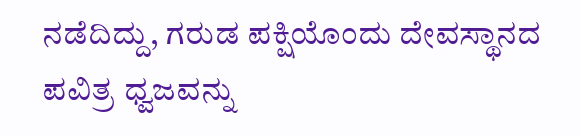ನಡೆದಿದ್ದು, ಗರುಡ ಪಕ್ಷಿಯೊಂದು ದೇವಸ್ಥಾನದ ಪವಿತ್ರ ಧ್ವಜವನ್ನು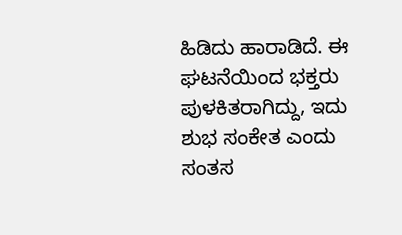ಹಿಡಿದು ಹಾರಾಡಿದೆ. ಈ ಘಟನೆಯಿಂದ ಭಕ್ತರು ಪುಳಕಿತರಾಗಿದ್ದು, ಇದು ಶುಭ ಸಂಕೇತ ಎಂದು ಸಂತಸ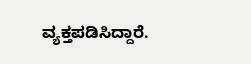ವ್ಯಕ್ತಪಡಿಸಿದ್ದಾರೆ.